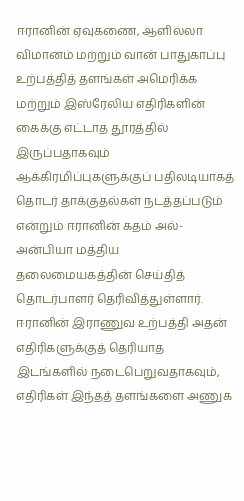ஈரானின் ஏவுகணை, ஆளில்லா விமானம் மற்றும் வான் பாதுகாப்பு உற்பத்தித் தளங்கள் அமெரிக்க மற்றும் இஸ்ரேலிய எதிரிகளின் கைக்கு எட்டாத தூரத்தில் இருப்பதாகவும் ஆக்கிரமிப்புகளுக்குப் பதிலடியாகத் தொடர் தாக்குதல்கள் நடத்தப்படும் என்றும் ஈரானின் கதம் அல்-அன்பியா மத்திய தலைமையகத்தின் செய்தித் தொடர்பாளர் தெரிவித்துள்ளார்.
ஈரானின் இராணுவ உற்பத்தி அதன் எதிரிகளுக்குத் தெரியாத இடங்களில் நடைபெறுவதாகவும், எதிரிகள் இந்தத் தளங்களை அணுக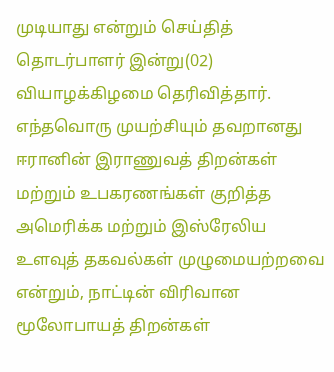முடியாது என்றும் செய்தித் தொடர்பாளர் இன்று(02) வியாழக்கிழமை தெரிவித்தார்.
எந்தவொரு முயற்சியும் தவறானது
ஈரானின் இராணுவத் திறன்கள் மற்றும் உபகரணங்கள் குறித்த அமெரிக்க மற்றும் இஸ்ரேலிய உளவுத் தகவல்கள் முழுமையற்றவை என்றும், நாட்டின் விரிவான மூலோபாயத் திறன்கள்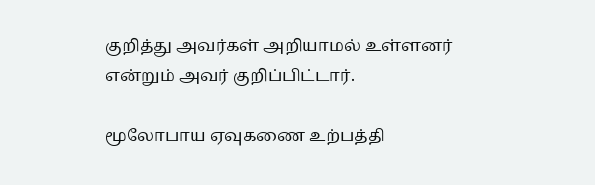குறித்து அவர்கள் அறியாமல் உள்ளனர் என்றும் அவர் குறிப்பிட்டார்.

மூலோபாய ஏவுகணை உற்பத்தி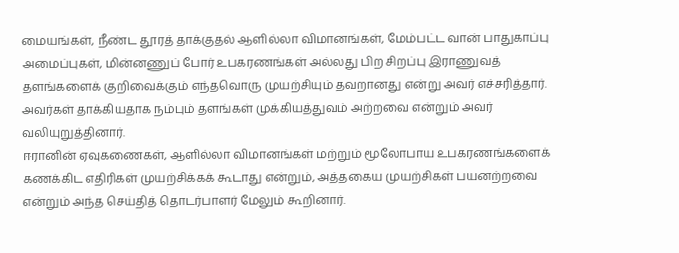மையங்கள், நீண்ட தூரத் தாக்குதல் ஆளில்லா விமானங்கள், மேம்பட்ட வான் பாதுகாப்பு அமைப்புகள், மின்னணுப் போர் உபகரணங்கள் அல்லது பிற சிறப்பு இராணுவத் தளங்களைக் குறிவைக்கும் எந்தவொரு முயற்சியும் தவறானது என்று அவர் எச்சரித்தார்.
அவர்கள் தாக்கியதாக நம்பும் தளங்கள் முக்கியத்துவம் அற்றவை என்றும் அவர் வலியுறுத்தினார்.
ஈரானின் ஏவுகணைகள், ஆளில்லா விமானங்கள் மற்றும் மூலோபாய உபகரணங்களைக் கணக்கிட எதிரிகள் முயற்சிக்கக் கூடாது என்றும், அத்தகைய முயற்சிகள் பயனற்றவை என்றும் அந்த செய்தித் தொடர்பாளர் மேலும் கூறினார்.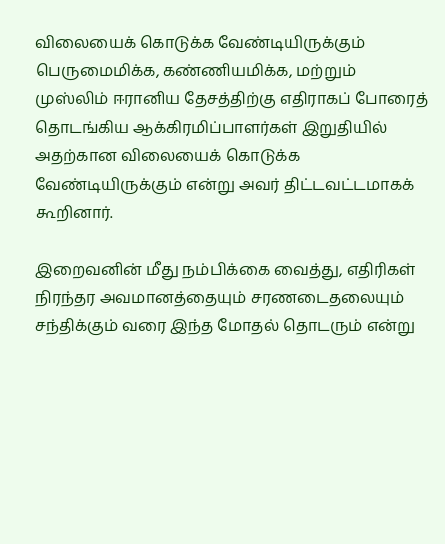விலையைக் கொடுக்க வேண்டியிருக்கும்
பெருமைமிக்க, கண்ணியமிக்க, மற்றும் முஸ்லிம் ஈரானிய தேசத்திற்கு எதிராகப் போரைத் தொடங்கிய ஆக்கிரமிப்பாளர்கள் இறுதியில் அதற்கான விலையைக் கொடுக்க வேண்டியிருக்கும் என்று அவர் திட்டவட்டமாகக் கூறினார்.

இறைவனின் மீது நம்பிக்கை வைத்து, எதிரிகள் நிரந்தர அவமானத்தையும் சரணடைதலையும் சந்திக்கும் வரை இந்த மோதல் தொடரும் என்று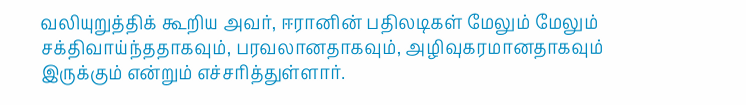வலியுறுத்திக் கூறிய அவர், ஈரானின் பதிலடிகள் மேலும் மேலும் சக்திவாய்ந்ததாகவும், பரவலானதாகவும், அழிவுகரமானதாகவும் இருக்கும் என்றும் எச்சரித்துள்ளார்.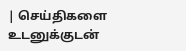| செய்திகளை உடனுக்குடன்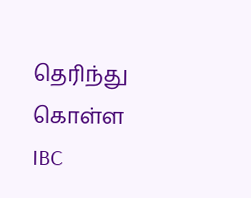தெரிந்து கொள்ள IBC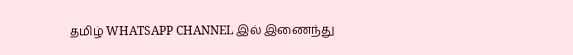தமிழ் WHATSAPP CHANNEL இல் இணைந்து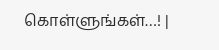கொள்ளுங்கள்…! |